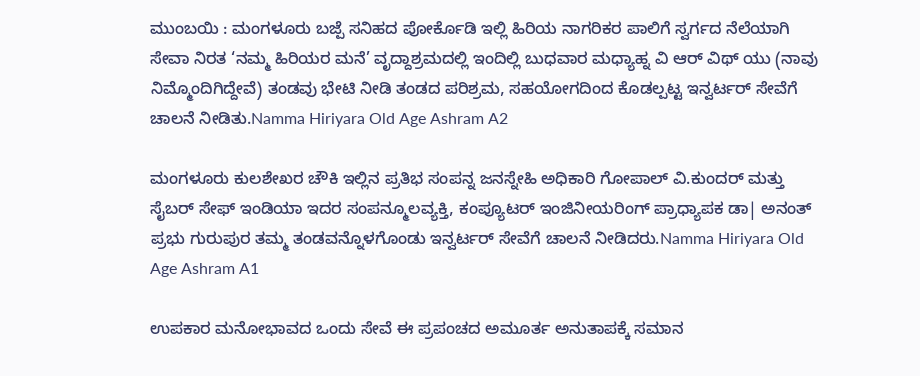ಮುಂಬಯಿ : ಮಂಗಳೂರು ಬಜ್ಪೆ ಸನಿಹದ ಪೋರ್ಕೊಡಿ ಇಲ್ಲಿ ಹಿರಿಯ ನಾಗರಿಕರ ಪಾಲಿಗೆ ಸ್ವರ್ಗದ ನೆಲೆಯಾಗಿ ಸೇವಾ ನಿರತ ‘ನಮ್ಮ ಹಿರಿಯರ ಮನೆ’ ವೃದ್ದಾಶ್ರಮದಲ್ಲಿ ಇಂದಿಲ್ಲಿ ಬುಧವಾರ ಮಧ್ಯಾಹ್ನ ವಿ ಆರ್ ವಿಥ್ ಯು (ನಾವು ನಿಮ್ಮೊಂದಿಗಿದ್ದೇವೆ) ತಂಡವು ಭೇಟಿ ನೀಡಿ ತಂಡದ ಪರಿಶ್ರಮ, ಸಹಯೋಗದಿಂದ ಕೊಡಲ್ಪಟ್ಟ ಇನ್ವರ್ಟರ್ ಸೇವೆಗೆ ಚಾಲನೆ ನೀಡಿತು.Namma Hiriyara Old Age Ashram A2

ಮಂಗಳೂರು ಕುಲಶೇಖರ ಚೌಕಿ ಇಲ್ಲಿನ ಪ್ರತಿಭ ಸಂಪನ್ನ ಜನಸ್ನೇಹಿ ಅಧಿಕಾರಿ ಗೋಪಾಲ್ ವಿ.ಕುಂದರ್ ಮತ್ತು ಸೈಬರ್ ಸೇಫ್ ಇಂಡಿಯಾ ಇದರ ಸಂಪನ್ಮೂಲವ್ಯಕ್ತಿ, ಕಂಪ್ಯೂಟರ್ ಇಂಜಿನೀಯರಿಂಗ್ ಪ್ರಾಧ್ಯಾಪಕ ಡಾ| ಅನಂತ್ ಪ್ರಭು ಗುರುಪುರ ತಮ್ಮ ತಂಡವನ್ನೊಳಗೊಂಡು ಇನ್ವರ್ಟರ್ ಸೇವೆಗೆ ಚಾಲನೆ ನೀಡಿದರು.Namma Hiriyara Old Age Ashram A1

ಉಪಕಾರ ಮನೋಭಾವದ ಒಂದು ಸೇವೆ ಈ ಪ್ರಪಂಚದ ಅಮೂರ್ತ ಅನುತಾಪಕ್ಕೆ ಸಮಾನ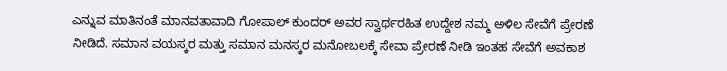ಎನ್ನುವ ಮಾತಿನಂತೆ ಮಾನವತಾವಾದಿ ಗೋಪಾಲ್ ಕುಂದರ್ ಅವರ ಸ್ವಾರ್ಥರಹಿತ ಉದ್ದೇಶ ನಮ್ಮ ಅಳಿಲ ಸೇವೆಗೆ ಪ್ರೇರಣೆ ನೀಡಿದೆ. ಸಮಾನ ವಯಸ್ಕರ ಮತ್ತು ಸಮಾನ ಮನಸ್ಕರ ಮನೋಬಲಕ್ಕೆ ಸೇವಾ ಪ್ರೇರಣೆ ನೀಡಿ ಇಂತಹ ಸೇವೆಗೆ ಅವಕಾಶ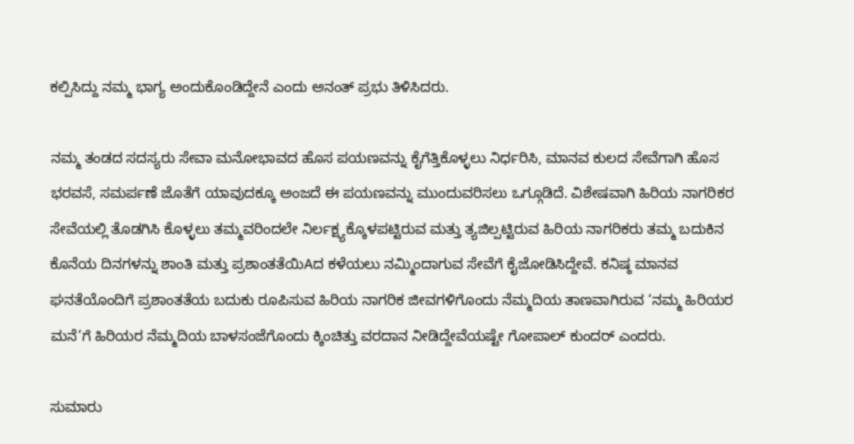ಕಲ್ಪಿಸಿದ್ದು ನಮ್ಮ ಭಾಗ್ಯ ಅಂದುಕೊಂಡಿದ್ದೇನೆ ಎಂದು ಅನಂತ್ ಪ್ರಭು ತಿಳಿಸಿದರು.

ನಮ್ಮ ತಂಡದ ಸದಸ್ಯರು ಸೇವಾ ಮನೋಭಾವದ ಹೊಸ ಪಯಣವನ್ನು ಕೈಗೆತ್ತಿಕೊಳ್ಳಲು ನಿರ್ಧರಿಸಿ, ಮಾನವ ಕುಲದ ಸೇವೆಗಾಗಿ ಹೊಸ ಭರವಸೆ, ಸಮರ್ಪಣೆ ಜೊತೆಗೆ ಯಾವುದಕ್ಕೂ ಅಂಜದೆ ಈ ಪಯಣವನ್ನು ಮುಂದುವರಿಸಲು ಒಗ್ಗೂಡಿದೆ. ವಿಶೇಷವಾಗಿ ಹಿರಿಯ ನಾಗರಿಕರ ಸೇವೆಯಲ್ಲಿ ತೊಡಗಿಸಿ ಕೊಳ್ಳಲು ತಮ್ಮವರಿಂದಲೇ ನಿರ್ಲಕ್ಷ್ಯಕ್ಕೊಳಪಟ್ಟಿರುವ ಮತ್ತು ತ್ಯಜಿಲ್ಪಟ್ಟಿರುವ ಹಿರಿಯ ನಾಗರಿಕರು ತಮ್ಮ ಬದುಕಿನ ಕೊನೆಯ ದಿನಗಳನ್ನು ಶಾಂತಿ ಮತ್ತು ಪ್ರಶಾಂತತೆಯಿAದ ಕಳೆಯಲು ನಮ್ಮಿಂದಾಗುವ ಸೇವೆಗೆ ಕೈಜೋಡಿಸಿದ್ದೇವೆ. ಕನಿಷ್ಠ ಮಾನವ ಘನತೆಯೊಂದಿಗೆ ಪ್ರಶಾಂತತೆಯ ಬದುಕು ರೂಪಿಸುವ ಹಿರಿಯ ನಾಗರಿಕ ಜೀವಗಳಿಗೊಂದು ನೆಮ್ಮದಿಯ ತಾಣವಾಗಿರುವ ‘ನಮ್ಮ ಹಿರಿಯರ ಮನೆ’ಗೆ ಹಿರಿಯರ ನೆಮ್ಮದಿಯ ಬಾಳಸಂಜೆಗೊಂದು ಕ್ಕಿಂಚಿತ್ತು ವರದಾನ ನೀಡಿದ್ದೇವೆಯಷ್ಟೇ ಗೋಪಾಲ್ ಕುಂದರ್ ಎಂದರು.

ಸುಮಾರು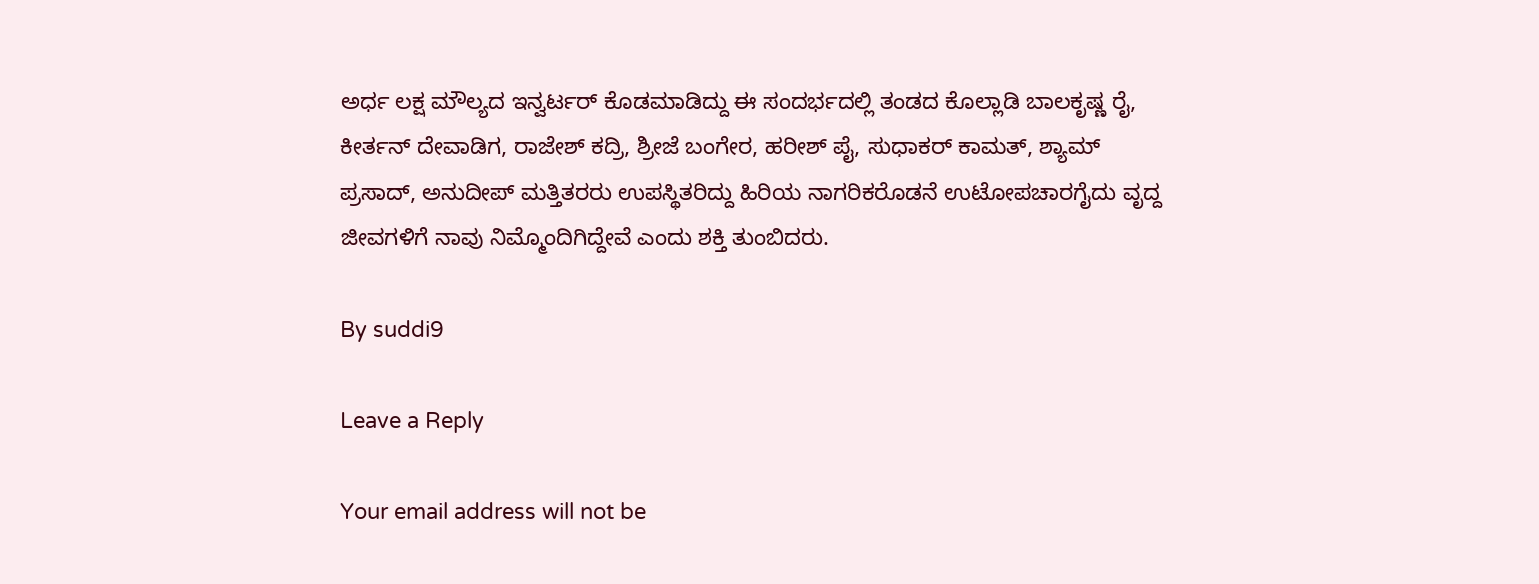ಅರ್ಧ ಲಕ್ಷ ಮೌಲ್ಯದ ಇನ್ವರ್ಟರ್ ಕೊಡಮಾಡಿದ್ದು ಈ ಸಂದರ್ಭದಲ್ಲಿ ತಂಡದ ಕೊಲ್ಲಾಡಿ ಬಾಲಕೃಷ್ಣ ರೈ, ಕೀರ್ತನ್ ದೇವಾಡಿಗ, ರಾಜೇಶ್ ಕದ್ರಿ, ಶ್ರೀಜೆ ಬಂಗೇರ, ಹರೀಶ್ ಪೈ, ಸುಧಾಕರ್ ಕಾಮತ್, ಶ್ಯಾಮ್ ಪ್ರಸಾದ್, ಅನುದೀಪ್ ಮತ್ತಿತರರು ಉಪಸ್ಥಿತರಿದ್ದು ಹಿರಿಯ ನಾಗರಿಕರೊಡನೆ ಉಟೋಪಚಾರಗೈದು ವೃದ್ದ ಜೀವಗಳಿಗೆ ನಾವು ನಿಮ್ಮೊಂದಿಗಿದ್ದೇವೆ ಎಂದು ಶಕ್ತಿ ತುಂಬಿದರು.

By suddi9

Leave a Reply

Your email address will not be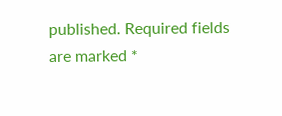published. Required fields are marked *